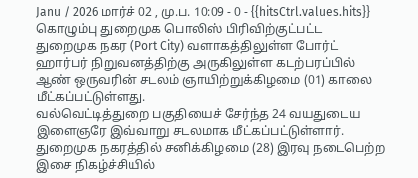Janu / 2026 மார்ச் 02 , மு.ப. 10:09 - 0 - {{hitsCtrl.values.hits}}
கொழும்பு துறைமுக பொலிஸ் பிரிவிற்குட்பட்ட துறைமுக நகர (Port City) வளாகத்திலுள்ள போர்ட் ஹார்பர் நிறுவனத்திற்கு அருகிலுள்ள கடற்பரப்பில் ஆண் ஒருவரின் சடலம் ஞாயிற்றுக்கிழமை (01) காலை மீட்கப்பட்டுள்ளது.
வல்வெட்டித்துறை பகுதியைச் சேர்ந்த 24 வயதுடைய இளைஞரே இவ்வாறு சடலமாக மீட்கப்பட்டுள்ளார்.
துறைமுக நகரத்தில் சனிக்கிழமை (28) இரவு நடைபெற்ற இசை நிகழ்ச்சியில்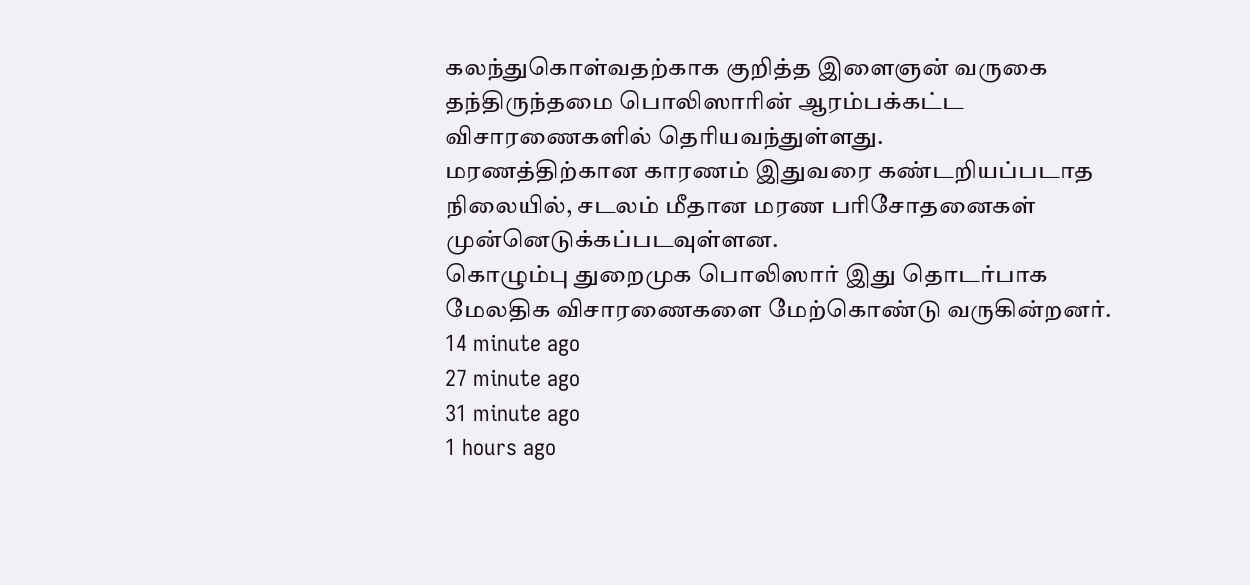கலந்துகொள்வதற்காக குறித்த இளைஞன் வருகை தந்திருந்தமை பொலிஸாரின் ஆரம்பக்கட்ட விசாரணைகளில் தெரியவந்துள்ளது.
மரணத்திற்கான காரணம் இதுவரை கண்டறியப்படாத நிலையில், சடலம் மீதான மரண பரிசோதனைகள் முன்னெடுக்கப்படவுள்ளன.
கொழும்பு துறைமுக பொலிஸார் இது தொடர்பாக மேலதிக விசாரணைகளை மேற்கொண்டு வருகின்றனர்.
14 minute ago
27 minute ago
31 minute ago
1 hours ago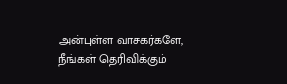அன்புள்ள வாசகர்களே,
நீங்கள் தெரிவிக்கும்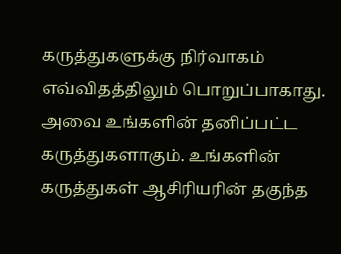கருத்துகளுக்கு நிர்வாகம் எவ்விதத்திலும் பொறுப்பாகாது. அவை உங்களின் தனிப்பட்ட கருத்துகளாகும். உங்களின் கருத்துகள் ஆசிரியரின் தகுந்த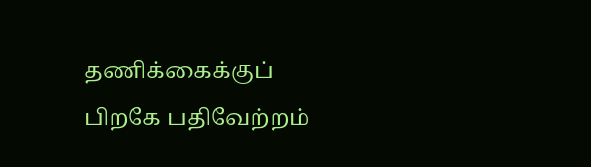தணிக்கைக்குப் பிறகே பதிவேற்றம்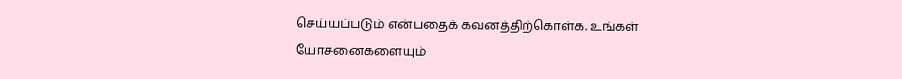செய்யப்படும் என்பதைக் கவனத்திற்கொள்க. உங்கள் யோசனைகளையும்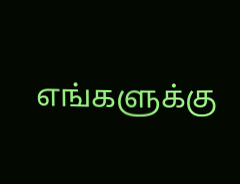எங்களுக்கு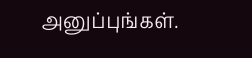அனுப்புங்கள்.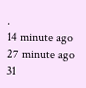.
14 minute ago
27 minute ago
31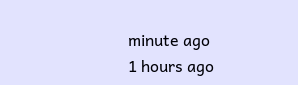minute ago
1 hours ago